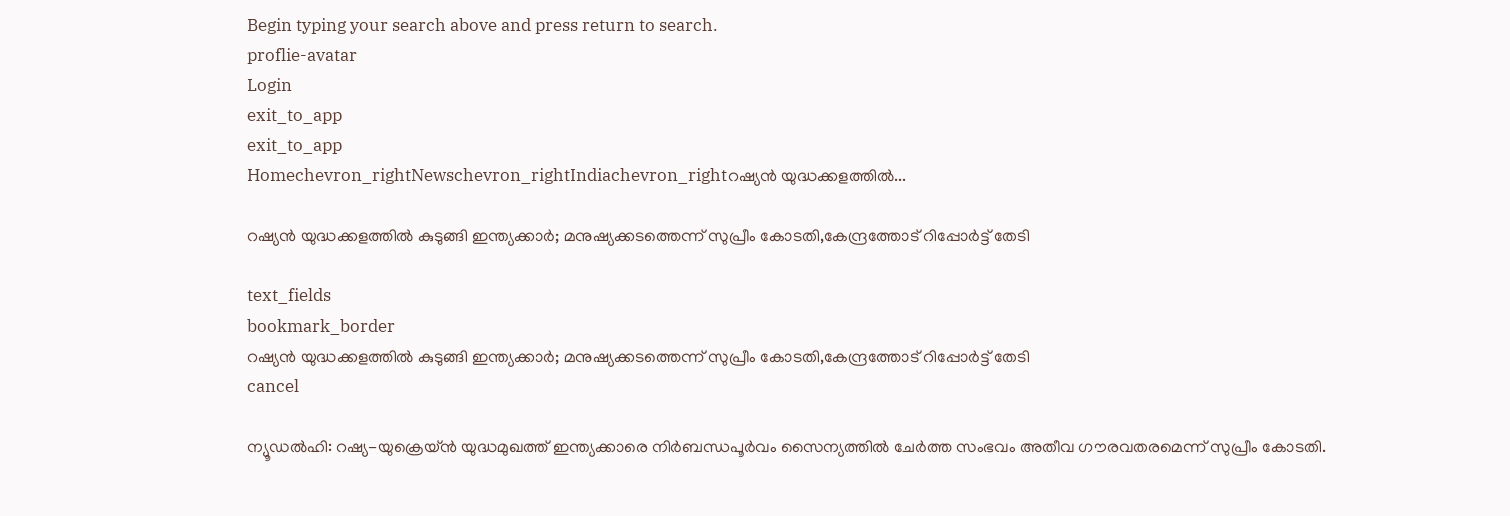Begin typing your search above and press return to search.
proflie-avatar
Login
exit_to_app
exit_to_app
Homechevron_rightNewschevron_rightIndiachevron_rightറഷ്യൻ യുദ്ധക്കളത്തിൽ...

റഷ്യൻ യുദ്ധക്കളത്തിൽ കുടുങ്ങി ഇന്ത്യക്കാർ; മനുഷ്യക്കടത്തെന്ന് സുപ്രീം കോടതി,കേന്ദ്രത്തോട് റിപ്പോർട്ട് തേടി

text_fields
bookmark_border
റഷ്യൻ യുദ്ധക്കളത്തിൽ കുടുങ്ങി ഇന്ത്യക്കാർ; മനുഷ്യക്കടത്തെന്ന് സുപ്രീം കോടതി,കേന്ദ്രത്തോട് റിപ്പോർട്ട് തേടി
cancel

ന്യൂഡൽഹി: റഷ്യ-യുക്രെയ്ൻ യുദ്ധമുഖത്ത് ഇന്ത്യക്കാരെ നിർബന്ധപൂർവം സൈന്യത്തിൽ ചേർത്ത സംഭവം അതീവ ഗൗരവതരമെന്ന് സുപ്രീം കോടതി.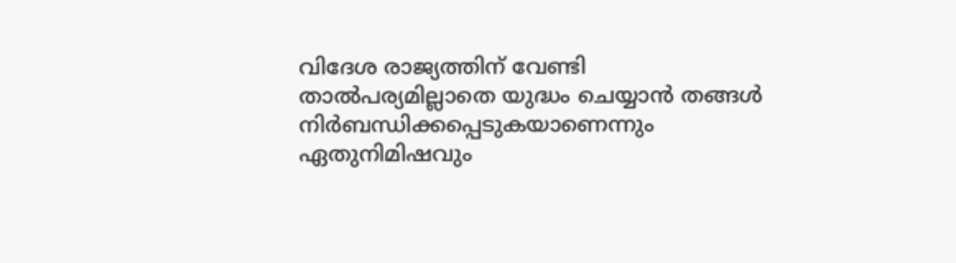വിദേശ രാജ്യത്തിന് വേണ്ടി താൽപര്യമില്ലാതെ യുദ്ധം ചെയ്യാൻ തങ്ങൾ നിർബന്ധിക്കപ്പെടുകയാണെന്നും ഏതുനിമിഷവും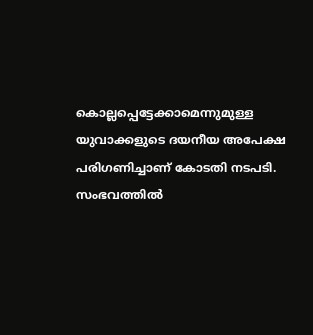കൊല്ലപ്പെട്ടേക്കാമെന്നുമുള്ള യുവാക്കളുടെ ദയനീയ അപേക്ഷ പരിഗണിച്ചാണ് കോടതി നടപടി. സംഭവത്തിൽ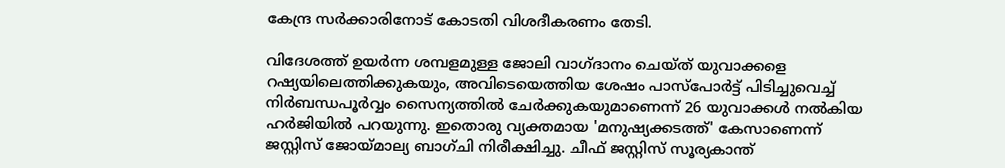കേന്ദ്ര സർക്കാരിനോട് കോടതി വിശദീകരണം തേടി.

വിദേശത്ത് ഉയർന്ന ശമ്പളമുള്ള ജോലി വാഗ്ദാനം ചെയ്ത് യുവാക്കളെ റഷ്യയിലെത്തിക്കുകയും, അവിടെയെത്തിയ ശേഷം പാസ്‌പോർട്ട് പിടിച്ചുവെച്ച് നിർബന്ധപൂർവ്വം സൈന്യത്തിൽ ചേർക്കുകയുമാണെന്ന് 26 യുവാക്കൾ നൽകിയ ഹർജിയിൽ പറയുന്നു. ഇതൊരു വ്യക്തമായ 'മനുഷ്യക്കടത്ത്' കേസാണെന്ന് ജസ്റ്റിസ് ജോയ്മാല്യ ബാഗ്ചി നിരീക്ഷിച്ചു. ചീഫ് ജസ്റ്റിസ് സൂര്യകാന്ത്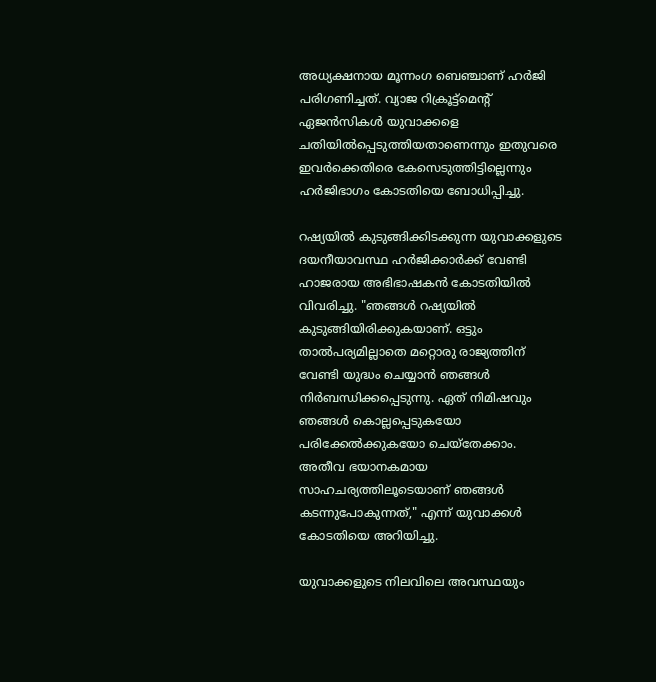അധ്യക്ഷനായ മൂന്നംഗ ബെഞ്ചാണ് ഹർജി പരിഗണിച്ചത്. വ്യാജ റിക്രൂട്ട്‌മെന്റ് ഏജൻസികൾ യുവാക്കളെ ചതിയിൽപ്പെടുത്തിയതാണെന്നും ഇതുവരെ ഇവർക്കെതിരെ കേസെടുത്തിട്ടില്ലെന്നും ഹർജിഭാഗം കോടതിയെ ബോധിപ്പിച്ചു.

റഷ്യയിൽ കുടുങ്ങിക്കിടക്കുന്ന യുവാക്കളുടെ ദയനീയാവസ്ഥ ഹർജിക്കാർക്ക് വേണ്ടി ഹാജരായ അഭിഭാഷകൻ കോടതിയിൽ വിവരിച്ചു. "ഞങ്ങൾ റഷ്യയിൽ കുടുങ്ങിയിരിക്കുകയാണ്. ഒട്ടും താൽപര്യമില്ലാതെ മറ്റൊരു രാജ്യത്തിന് വേണ്ടി യുദ്ധം ചെയ്യാൻ ഞങ്ങൾ നിർബന്ധിക്കപ്പെടുന്നു. ഏത് നിമിഷവും ഞങ്ങൾ കൊല്ലപ്പെടുകയോ പരിക്കേൽക്കുകയോ ചെയ്തേക്കാം. അതീവ ഭയാനകമായ സാഹചര്യത്തിലൂടെയാണ് ഞങ്ങൾ കടന്നുപോകുന്നത്," എന്ന് യുവാക്കൾ കോടതിയെ അറിയിച്ചു.

യുവാക്കളുടെ നിലവിലെ അവസ്ഥയും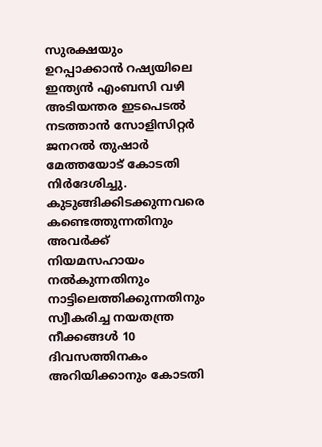സുരക്ഷയും ഉറപ്പാക്കാൻ റഷ്യയിലെ ഇന്ത്യൻ എംബസി വഴി അടിയന്തര ഇടപെടൽ നടത്താൻ സോളിസിറ്റർ ജനറൽ തുഷാർ മേത്തയോട് കോടതി നിർദേശിച്ചു. കുടുങ്ങിക്കിടക്കുന്നവരെ കണ്ടെത്തുന്നതിനും അവർക്ക് നിയമസഹായം നൽകുന്നതിനും നാട്ടിലെത്തിക്കുന്നതിനും സ്വീകരിച്ച നയതന്ത്ര നീക്കങ്ങൾ 10 ദിവസത്തിനകം അറിയിക്കാനും കോടതി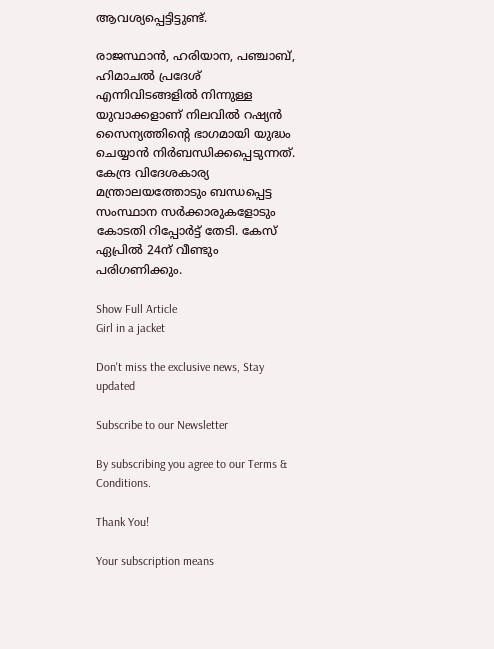ആവശ്യപ്പെട്ടിട്ടുണ്ട്.

രാജസ്ഥാൻ, ഹരിയാന, പഞ്ചാബ്, ഹിമാചൽ പ്രദേശ് എന്നിവിടങ്ങളിൽ നിന്നുള്ള യുവാക്കളാണ് നിലവിൽ റഷ്യൻ സൈന്യത്തിന്റെ ഭാഗമായി യുദ്ധം ചെയ്യാൻ നിർബന്ധിക്കപ്പെടുന്നത്. കേന്ദ്ര വിദേശകാര്യ മന്ത്രാലയത്തോടും ബന്ധപ്പെട്ട സംസ്ഥാന സർക്കാരുകളോടും കോടതി റിപ്പോർട്ട് തേടി. കേസ് ഏപ്രിൽ 24ന് വീണ്ടും പരിഗണിക്കും.

Show Full Article
Girl in a jacket

Don't miss the exclusive news, Stay updated

Subscribe to our Newsletter

By subscribing you agree to our Terms & Conditions.

Thank You!

Your subscription means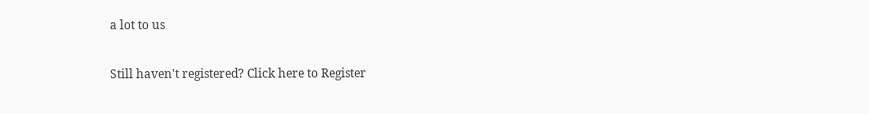a lot to us

Still haven't registered? Click here to Register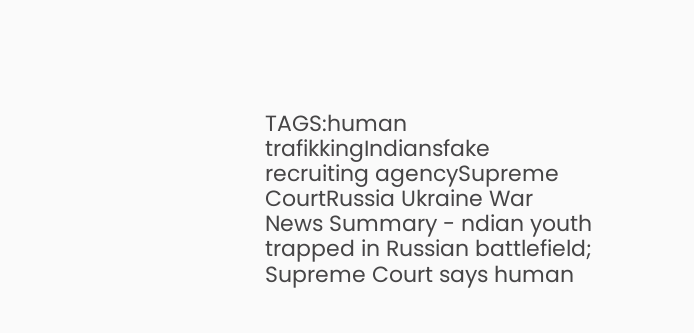TAGS:human trafikkingIndiansfake recruiting agencySupreme CourtRussia Ukraine War
News Summary - ndian youth trapped in Russian battlefield; Supreme Court says human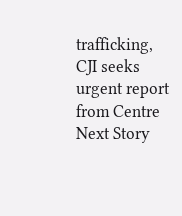trafficking, CJI seeks urgent report from Centre
Next Story